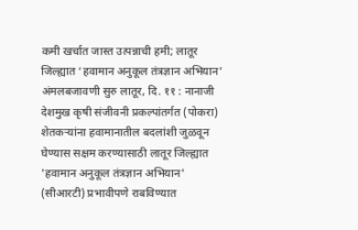कमी खर्चात जास्त उत्पन्नाची हमी; लातूर जिल्ह्यात ‘हवामान अनुकूल तंत्रज्ञान अभियान’ अंमलबजावणी सुरु लातूर, दि. ११ : नानाजी देशमुख कृषी संजीवनी प्रकल्पांतर्गत (पोकरा) शेतकऱ्यांना हवामानातील बदलांशी जुळवून घेण्यास सक्षम करण्यासाठी लातूर जिल्ह्यात 'हवामान अनुकूल तंत्रज्ञान अभियान' (सीआरटी) प्रभावीपणे राबविण्यात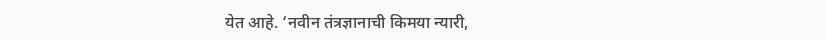येत आहे. ‘नवीन तंत्रज्ञानाची किमया न्यारी,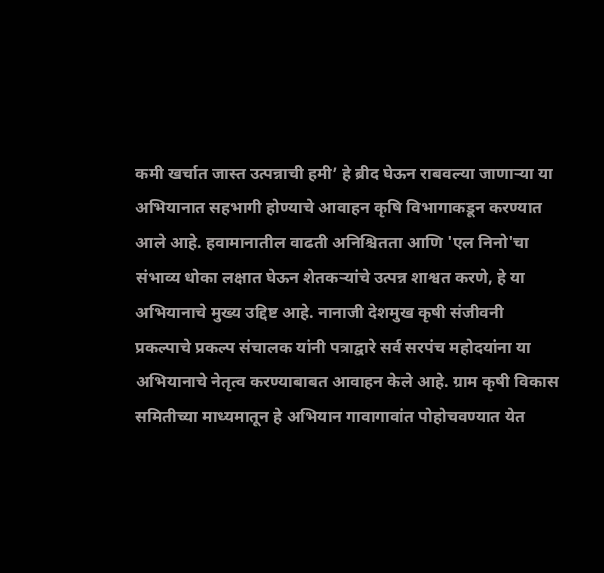कमी खर्चात जास्त उत्पन्नाची हमी’ हे ब्रीद घेऊन राबवल्या जाणाऱ्या या अभियानात सहभागी होण्याचे आवाहन कृषि विभागाकडून करण्यात आले आहे. हवामानातील वाढती अनिश्चितता आणि 'एल निनो'चा संभाव्य धोका लक्षात घेऊन शेतकऱ्यांचे उत्पन्न शाश्वत करणे, हे या अभियानाचे मुख्य उद्दिष्ट आहे. नानाजी देशमुख कृषी संजीवनी प्रकल्पाचे प्रकल्प संचालक यांनी पत्राद्वारे सर्व सरपंच महोदयांना या अभियानाचे नेतृत्व करण्याबाबत आवाहन केले आहे. ग्राम कृषी विकास समितीच्या माध्यमातून हे अभियान गावागावांत पोहोचवण्यात येत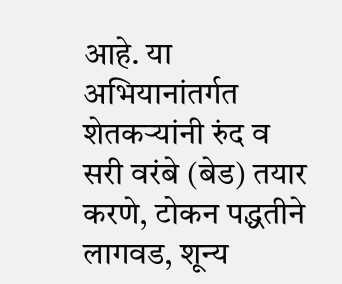आहे. या अभियानांतर्गत शेतकऱ्यांनी रुंद व सरी वरंबे (बेड) तयार करणे, टोकन पद्धतीने लागवड, शून्य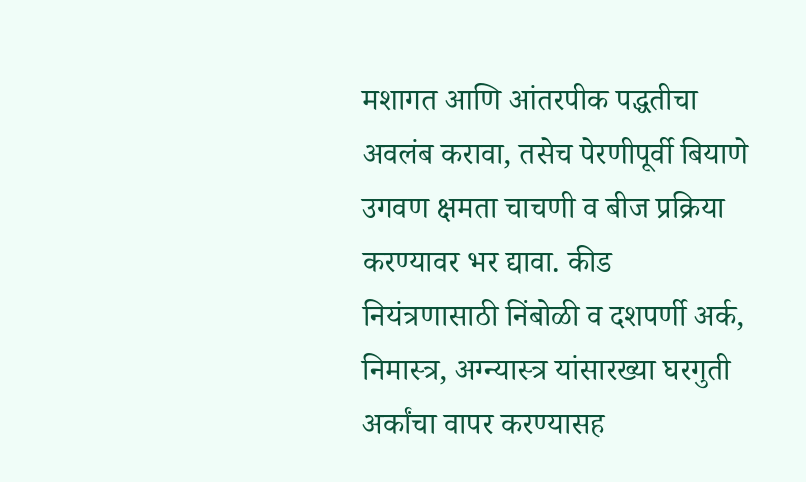मशागत आणि आंतरपीक पद्धतीचा अवलंब करावा, तसेच पेरणीपूर्वी बियाणे उगवण क्षमता चाचणी व बीज प्रक्रिया करण्यावर भर द्यावा. कीड नियंत्रणासाठी निंबोळी व दशपर्णी अर्क, निमास्त्र, अग्न्यास्त्र यांसारख्या घरगुती अर्कांचा वापर करण्यासह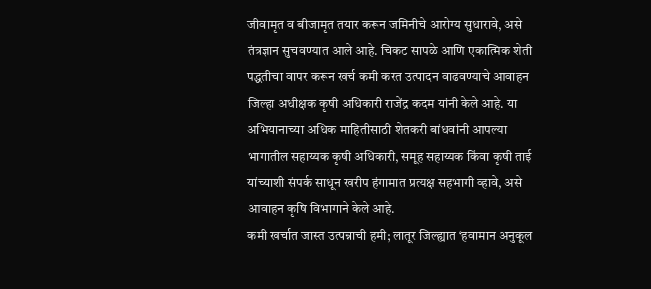जीवामृत व बीजामृत तयार करून जमिनीचे आरोग्य सुधारावे, असे तंत्रज्ञान सुचवण्यात आले आहे. चिकट सापळे आणि एकात्मिक शेती पद्धतीचा वापर करून खर्च कमी करत उत्पादन वाढवण्याचे आवाहन जिल्हा अधीक्षक कृषी अधिकारी राजेंद्र कदम यांनी केले आहे. या अभियानाच्या अधिक माहितीसाठी शेतकरी बांधवांनी आपल्या भागातील सहाय्यक कृषी अधिकारी, समूह सहाय्यक किंवा कृषी ताई यांच्याशी संपर्क साधून खरीप हंगामात प्रत्यक्ष सहभागी व्हावे, असे आवाहन कृषि विभागाने केले आहे.
कमी खर्चात जास्त उत्पन्नाची हमी; लातूर जिल्ह्यात ‘हवामान अनुकूल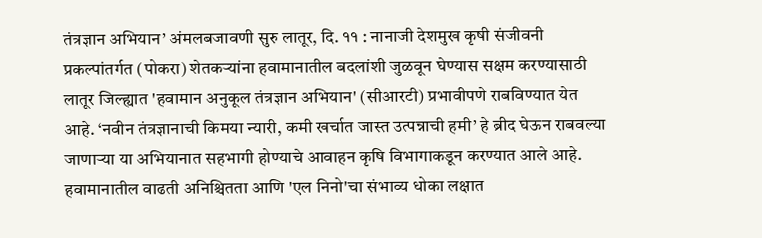तंत्रज्ञान अभियान’ अंमलबजावणी सुरु लातूर, दि. ११ : नानाजी देशमुख कृषी संजीवनी प्रकल्पांतर्गत (पोकरा) शेतकऱ्यांना हवामानातील बदलांशी जुळवून घेण्यास सक्षम करण्यासाठी लातूर जिल्ह्यात 'हवामान अनुकूल तंत्रज्ञान अभियान' (सीआरटी) प्रभावीपणे राबविण्यात येत आहे. ‘नवीन तंत्रज्ञानाची किमया न्यारी, कमी खर्चात जास्त उत्पन्नाची हमी’ हे ब्रीद घेऊन राबवल्या जाणाऱ्या या अभियानात सहभागी होण्याचे आवाहन कृषि विभागाकडून करण्यात आले आहे. हवामानातील वाढती अनिश्चितता आणि 'एल निनो'चा संभाव्य धोका लक्षात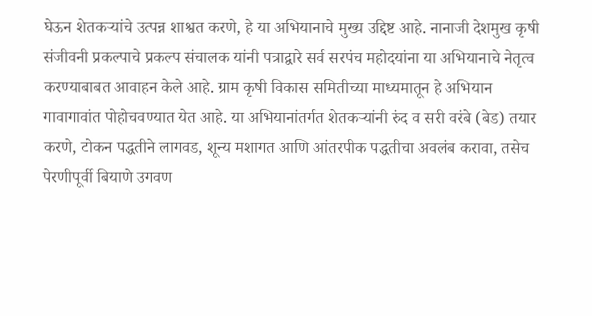घेऊन शेतकऱ्यांचे उत्पन्न शाश्वत करणे, हे या अभियानाचे मुख्य उद्दिष्ट आहे. नानाजी देशमुख कृषी संजीवनी प्रकल्पाचे प्रकल्प संचालक यांनी पत्राद्वारे सर्व सरपंच महोदयांना या अभियानाचे नेतृत्व करण्याबाबत आवाहन केले आहे. ग्राम कृषी विकास समितीच्या माध्यमातून हे अभियान गावागावांत पोहोचवण्यात येत आहे. या अभियानांतर्गत शेतकऱ्यांनी रुंद व सरी वरंबे (बेड) तयार करणे, टोकन पद्धतीने लागवड, शून्य मशागत आणि आंतरपीक पद्धतीचा अवलंब करावा, तसेच पेरणीपूर्वी बियाणे उगवण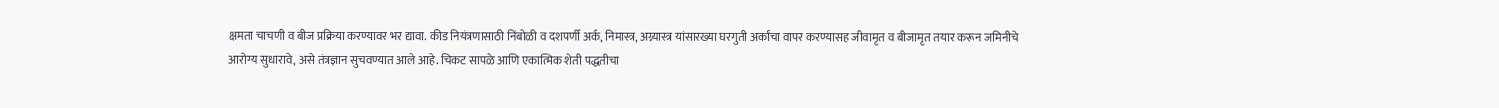क्षमता चाचणी व बीज प्रक्रिया करण्यावर भर द्यावा. कीड नियंत्रणासाठी निंबोळी व दशपर्णी अर्क, निमास्त्र, अग्न्यास्त्र यांसारख्या घरगुती अर्कांचा वापर करण्यासह जीवामृत व बीजामृत तयार करून जमिनीचे आरोग्य सुधारावे, असे तंत्रज्ञान सुचवण्यात आले आहे. चिकट सापळे आणि एकात्मिक शेती पद्धतीचा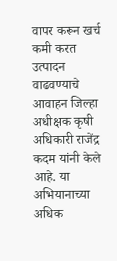वापर करून खर्च कमी करत उत्पादन वाढवण्याचे आवाहन जिल्हा अधीक्षक कृषी अधिकारी राजेंद्र कदम यांनी केले आहे. या अभियानाच्या अधिक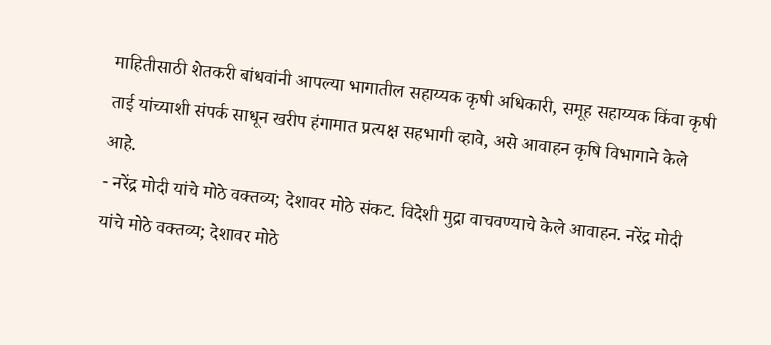माहितीसाठी शेतकरी बांधवांनी आपल्या भागातील सहाय्यक कृषी अधिकारी, समूह सहाय्यक किंवा कृषी ताई यांच्याशी संपर्क साधून खरीप हंगामात प्रत्यक्ष सहभागी व्हावे, असे आवाहन कृषि विभागाने केले आहे.
- नरेंद्र मोदी यांचे मोठे वक्तव्य; देशावर मोठे संकट. विदेशी मुद्रा वाचवण्याचे केले आवाहन. नरेंद्र मोदी यांचे मोठे वक्तव्य; देशावर मोठे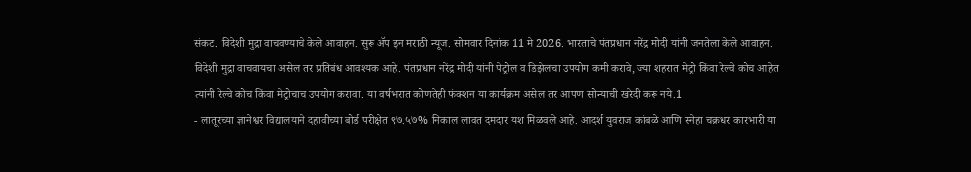संकट. विदेशी मुद्रा वाचवण्याचे केले आवाहन. सुरू ॲप इन मराठी न्यूज. सोमवार दिनांक 11 मे 2026. भारताचे पंतप्रधान नरेंद्र मोदी यांनी जनतेला केले आवाहन. विदेशी मुद्रा वाचवायचा असेल तर प्रतिबंध आवश्यक आहे. पंतप्रधान नरेंद्र मोदी यांनी पेट्रोल व डिझेलचा उपयोग कमी करावे, ज्या शहरात मेट्रो किंवा रेल्वे कोच आहेत त्यांनी रेल्वे कोच किंवा मेट्रोचाच उपयोग करावा. या वर्षभरात कोणतेही फंक्शन या कार्यक्रम असेल तर आपण सोन्याची खरेदी करू नये.1
- लातूरच्या ज्ञानेश्वर विद्यालयाने दहावीच्या बोर्ड परीक्षेत ९७.५७% निकाल लावत दमदार यश मिळवले आहे. आदर्श युवराज कांबळे आणि स्नेहा चक्रधर कारभारी या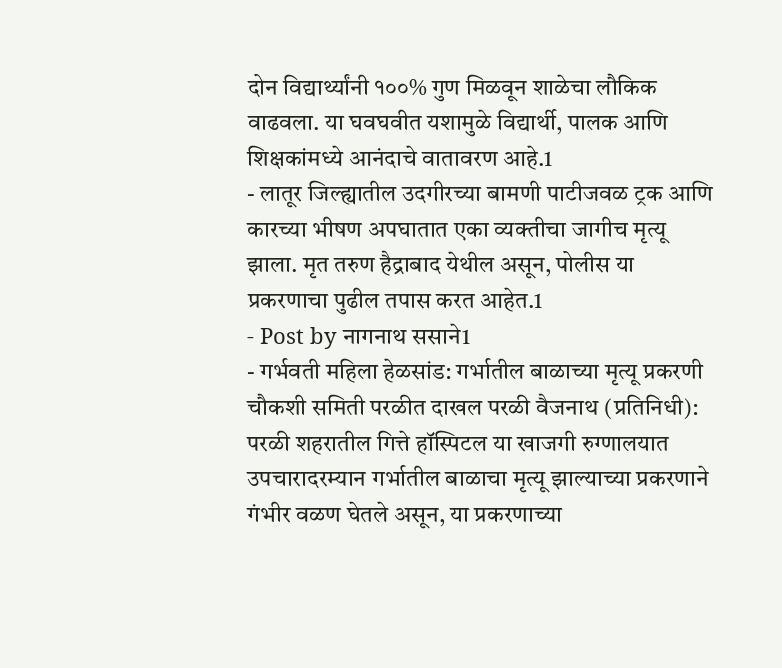दोन विद्यार्थ्यांनी १००% गुण मिळवून शाळेचा लौकिक वाढवला. या घवघवीत यशामुळे विद्यार्थी, पालक आणि शिक्षकांमध्ये आनंदाचे वातावरण आहे.1
- लातूर जिल्ह्यातील उदगीरच्या बामणी पाटीजवळ ट्रक आणि कारच्या भीषण अपघातात एका व्यक्तीचा जागीच मृत्यू झाला. मृत तरुण हैद्राबाद येथील असून, पोलीस या प्रकरणाचा पुढील तपास करत आहेत.1
- Post by नागनाथ ससाने1
- गर्भवती महिला हेळसांड: गर्भातील बाळाच्या मृत्यू प्रकरणी चौकशी समिती परळीत दाखल परळी वैजनाथ (प्रतिनिधी): परळी शहरातील गित्ते हॉस्पिटल या खाजगी रुग्णालयात उपचारादरम्यान गर्भातील बाळाचा मृत्यू झाल्याच्या प्रकरणाने गंभीर वळण घेतले असून, या प्रकरणाच्या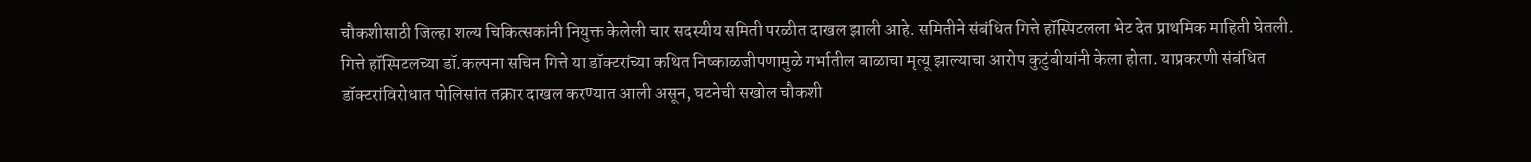चौकशीसाठी जिल्हा शल्य चिकित्सकांनी नियुक्त केलेली चार सदस्यीय समिती परळीत दाखल झाली आहे. समितीने संबंधित गित्ते हॉस्पिटलला भेट देत प्राथमिक माहिती घेतली. गित्ते हॉस्पिटलच्या डॉ.कल्पना सचिन गित्ते या डॉक्टरांच्या कथित निष्काळजीपणामुळे गर्भातील बाळाचा मृत्यू झाल्याचा आरोप कुटुंबीयांनी केला होता. याप्रकरणी संबंधित डॉक्टरांविरोधात पोलिसांत तक्रार दाखल करण्यात आली असून, घटनेची सखोल चौकशी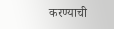करण्याची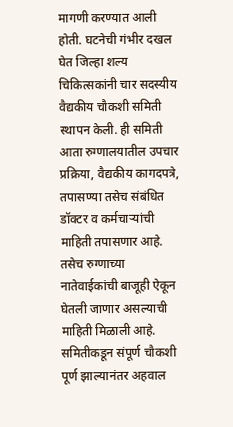मागणी करण्यात आली होती. घटनेची गंभीर दखल घेत जिल्हा शल्य चिकित्सकांनी चार सदस्यीय वैद्यकीय चौकशी समिती स्थापन केली. ही समिती आता रुग्णालयातील उपचार प्रक्रिया, वैद्यकीय कागदपत्रे, तपासण्या तसेच संबंधित डॉक्टर व कर्मचाऱ्यांची माहिती तपासणार आहे. तसेच रुग्णाच्या नातेवाईकांची बाजूही ऐकून घेतली जाणार असल्याची माहिती मिळाली आहे. समितीकडून संपूर्ण चौकशी पूर्ण झाल्यानंतर अहवाल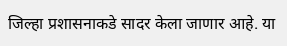जिल्हा प्रशासनाकडे सादर केला जाणार आहे. या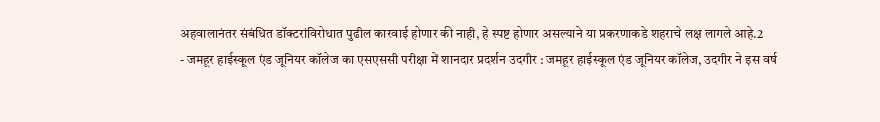अहवालानंतर संबंधित डॉक्टरांविरोधात पुढील कारवाई होणार की नाही, हे स्पष्ट होणार असल्याने या प्रकरणाकडे शहराचे लक्ष लागले आहे.2
- जमहूर हाईस्कूल एंड जूनियर कॉलेज का एसएससी परीक्षा में शानदार प्रदर्शन उदगीर : जमहूर हाईस्कूल एंड जूनियर कॉलेज, उदगीर ने इस वर्ष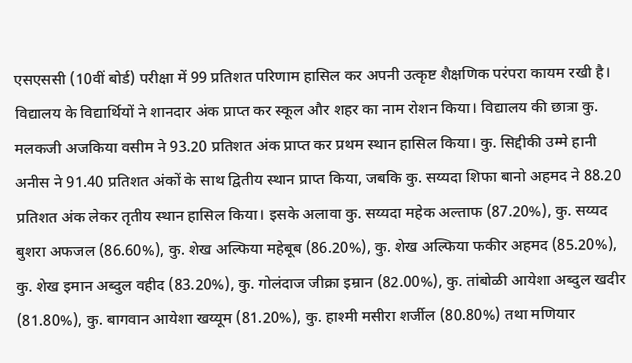एसएससी (10वीं बोर्ड) परीक्षा में 99 प्रतिशत परिणाम हासिल कर अपनी उत्कृष्ट शैक्षणिक परंपरा कायम रखी है। विद्यालय के विद्यार्थियों ने शानदार अंक प्राप्त कर स्कूल और शहर का नाम रोशन किया। विद्यालय की छात्रा कु. मलकजी अजकिया वसीम ने 93.20 प्रतिशत अंक प्राप्त कर प्रथम स्थान हासिल किया। कु. सिद्दीकी उम्मे हानी अनीस ने 91.40 प्रतिशत अंकों के साथ द्वितीय स्थान प्राप्त किया, जबकि कु. सय्यदा शिफा बानो अहमद ने 88.20 प्रतिशत अंक लेकर तृतीय स्थान हासिल किया। इसके अलावा कु. सय्यदा महेक अल्ताफ (87.20%), कु. सय्यद बुशरा अफजल (86.60%), कु. शेख अल्फिया महेबूब (86.20%), कु. शेख अल्फिया फकीर अहमद (85.20%), कु. शेख इमान अब्दुल वहीद (83.20%), कु. गोलंदाज जीक्रा इम्रान (82.00%), कु. तांबोळी आयेशा अब्दुल खदीर (81.80%), कु. बागवान आयेशा खय्यूम (81.20%), कु. हाश्मी मसीरा शर्जील (80.80%) तथा मणियार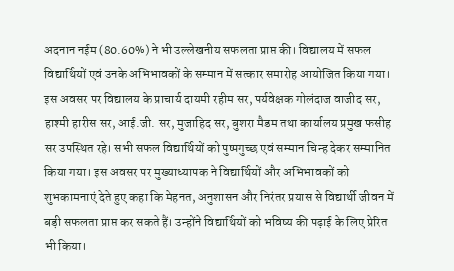अदनान नईम (80.60%) ने भी उल्लेखनीय सफलता प्राप्त की। विद्यालय में सफल विद्यार्थियों एवं उनके अभिभावकों के सम्मान में सत्कार समारोह आयोजित किया गया। इस अवसर पर विद्यालय के प्राचार्य दायमी रहीम सर, पर्यवेक्षक गोलंदाज वाजीद सर, हाश्मी हारीस सर, आई.जी. सर, मुजाहिद सर, बुशरा मैडम तथा कार्यालय प्रमुख फसीह सर उपस्थित रहे। सभी सफल विद्यार्थियों को पुष्पगुच्छ एवं सम्मान चिन्ह देकर सम्मानित किया गया। इस अवसर पर मुख्याध्यापक ने विद्यार्थियों और अभिभावकों को शुभकामनाएं देते हुए कहा कि मेहनत, अनुशासन और निरंतर प्रयास से विद्यार्थी जीवन में बड़ी सफलता प्राप्त कर सकते हैं। उन्होंने विद्यार्थियों को भविष्य की पढ़ाई के लिए प्रेरित भी किया।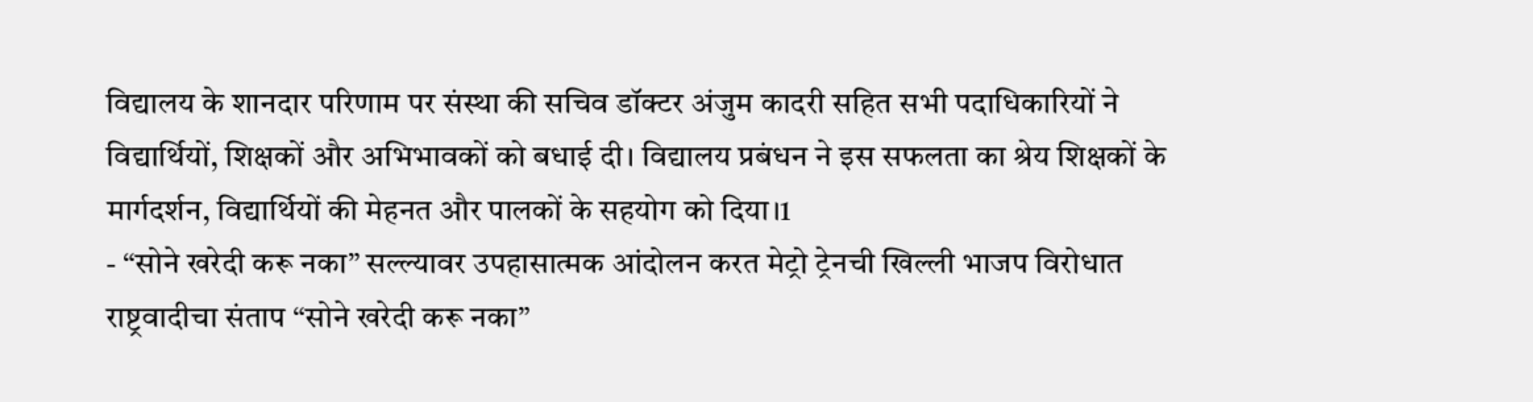विद्यालय के शानदार परिणाम पर संस्था की सचिव डॉक्टर अंजुम कादरी सहित सभी पदाधिकारियों ने विद्यार्थियों, शिक्षकों और अभिभावकों को बधाई दी। विद्यालय प्रबंधन ने इस सफलता का श्रेय शिक्षकों के मार्गदर्शन, विद्यार्थियों की मेहनत और पालकों के सहयोग को दिया।1
- “सोने खरेदी करू नका” सल्ल्यावर उपहासात्मक आंदोलन करत मेट्रो ट्रेनची खिल्ली भाजप विरोधात राष्ट्रवादीचा संताप “सोने खरेदी करू नका”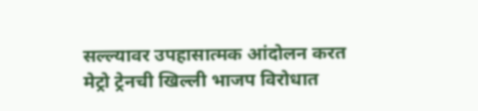सल्ल्यावर उपहासात्मक आंदोलन करत मेट्रो ट्रेनची खिल्ली भाजप विरोधात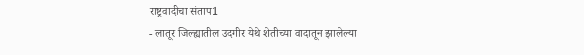राष्ट्रवादीचा संताप1
- लातूर जिल्ह्यातील उदगीर येथे शेतीच्या वादातून झालेल्या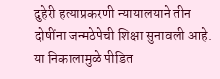दुहेरी हत्याप्रकरणी न्यायालयाने तीन दोषींना जन्मठेपेची शिक्षा सुनावली आहे. या निकालामुळे पीडित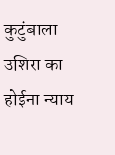कुटुंबाला उशिरा का होईना न्याय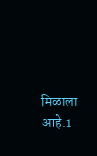मिळाला आहे.1